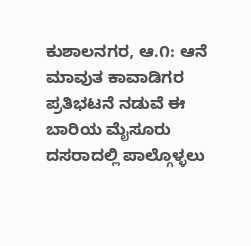ಕುಶಾಲನಗರ, ಆ.೧: ಆನೆ ಮಾವುತ ಕಾವಾಡಿಗರ ಪ್ರತಿಭಟನೆ ನಡುವೆ ಈ ಬಾರಿಯ ಮೈಸೂರು ದಸರಾದಲ್ಲಿ ಪಾಲ್ಗೊಳ್ಳಲು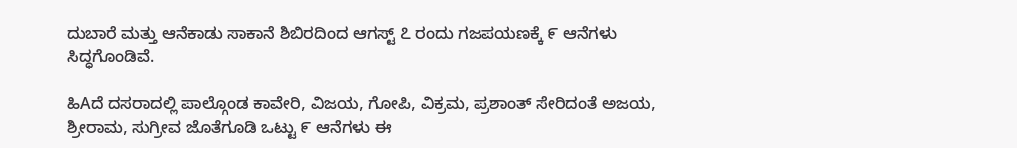ದುಬಾರೆ ಮತ್ತು ಆನೆಕಾಡು ಸಾಕಾನೆ ಶಿಬಿರದಿಂದ ಆಗಸ್ಟ್ ೭ ರಂದು ಗಜಪಯಣಕ್ಕೆ ೯ ಆನೆಗಳು ಸಿದ್ಧಗೊಂಡಿವೆ.

ಹಿAದೆ ದಸರಾದಲ್ಲಿ ಪಾಲ್ಗೊಂಡ ಕಾವೇರಿ, ವಿಜಯ, ಗೋಪಿ, ವಿಕ್ರಮ, ಪ್ರಶಾಂತ್ ಸೇರಿದಂತೆ ಅಜಯ, ಶ್ರೀರಾಮ, ಸುಗ್ರೀವ ಜೊತೆಗೂಡಿ ಒಟ್ಟು ೯ ಆನೆಗಳು ಈ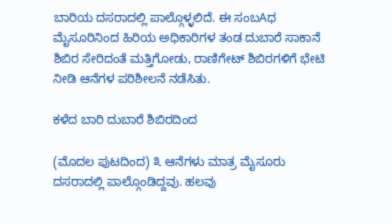ಬಾರಿಯ ದಸರಾದಲ್ಲಿ ಪಾಲ್ಗೊಳ್ಳಲಿದೆ. ಈ ಸಂಬAಧ ಮೈಸೂರಿನಿಂದ ಹಿರಿಯ ಅಧಿಕಾರಿಗಳ ತಂಡ ದುಬಾರೆ ಸಾಕಾನೆ ಶಿಬಿರ ಸೇರಿದಂತೆ ಮತ್ತಿಗೋಡು, ರಾಣಿಗೇಟ್ ಶಿಬಿರಗಳಿಗೆ ಭೇಟಿ ನೀಡಿ ಆನೆಗಳ ಪರಿಶೀಲನೆ ನಡೆಸಿತು.

ಕಳೆದ ಬಾರಿ ದುಬಾರೆ ಶಿಬಿರದಿಂದ

(ಮೊದಲ ಪುಟದಿಂದ) ೩ ಆನೆಗಳು ಮಾತ್ರ ಮೈಸೂರು ದಸರಾದಲ್ಲಿ ಪಾಲ್ಗೊಂಡಿದ್ದವು. ಹಲವು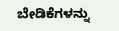ಬೇಡಿಕೆಗಳನ್ನು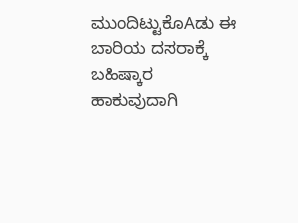ಮುಂದಿಟ್ಟುಕೊAಡು ಈ ಬಾರಿಯ ದಸರಾಕ್ಕೆ ಬಹಿಷ್ಕಾರ ಹಾಕುವುದಾಗಿ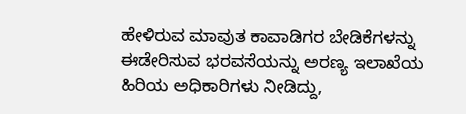ಹೇಳಿರುವ ಮಾವುತ ಕಾವಾಡಿಗರ ಬೇಡಿಕೆಗಳನ್ನು ಈಡೇರಿಸುವ ಭರವಸೆಯನ್ನು ಅರಣ್ಯ ಇಲಾಖೆಯ ಹಿರಿಯ ಅಧಿಕಾರಿಗಳು ನೀಡಿದ್ದು,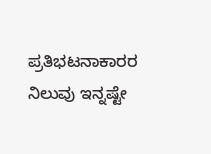ಪ್ರತಿಭಟನಾಕಾರರ ನಿಲುವು ಇನ್ನಷ್ಟೇ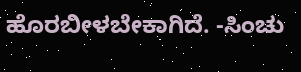ಹೊರಬೀಳಬೇಕಾಗಿದೆ. -ಸಿಂಚು